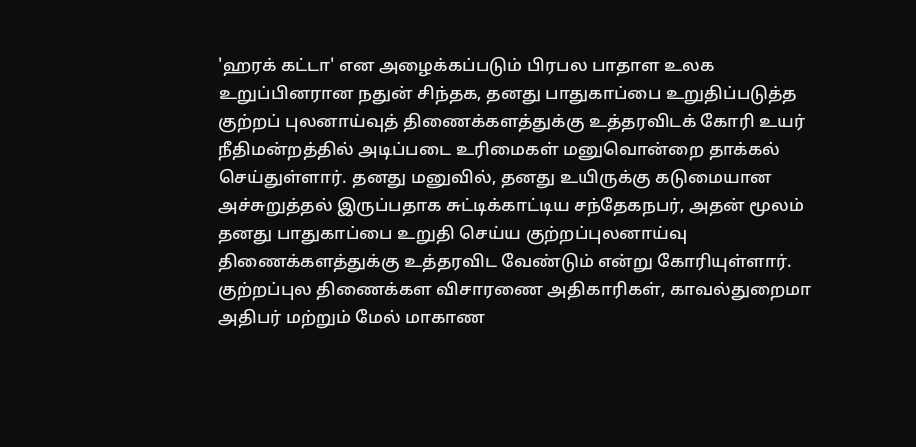'ஹரக் கட்டா' என அழைக்கப்படும் பிரபல பாதாள உலக உறுப்பினரான நதுன் சிந்தக, தனது பாதுகாப்பை உறுதிப்படுத்த குற்றப் புலனாய்வுத் திணைக்களத்துக்கு உத்தரவிடக் கோரி உயர் நீதிமன்றத்தில் அடிப்படை உரிமைகள் மனுவொன்றை தாக்கல் செய்துள்ளார். தனது மனுவில், தனது உயிருக்கு கடுமையான அச்சுறுத்தல் இருப்பதாக சுட்டிக்காட்டிய சந்தேகநபர், அதன் மூலம் தனது பாதுகாப்பை உறுதி செய்ய குற்றப்புலனாய்வு திணைக்களத்துக்கு உத்தரவிட வேண்டும் என்று கோரியுள்ளார். குற்றப்புல திணைக்கள விசாரணை அதிகாரிகள், காவல்துறைமா அதிபர் மற்றும் மேல் மாகாண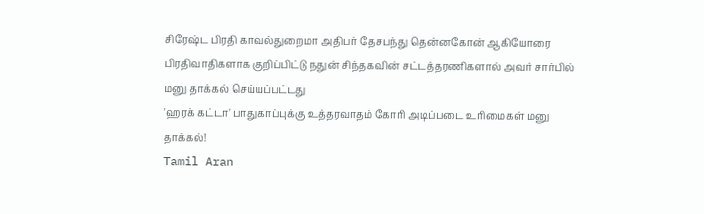சிரேஷ்ட பிரதி காவல்துறைமா அதிபர் தேசபந்து தென்னகோன் ஆகியோரை பிரதிவாதிகளாக குறிப்பிட்டு நதுன் சிந்தகவின் சட்டத்தரணிகளால் அவர் சார்பில் மனு தாக்கல் செய்யப்பட்டது
'ஹரக் கட்டா' பாதுகாப்புக்கு உத்தரவாதம் கோரி அடிப்படை உரிமைகள் மனு தாக்கல்!
Tamil Aran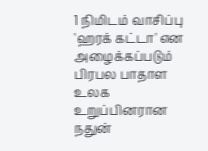1 நிமிடம் வாசிப்பு
'ஹரக் கட்டா' என அழைக்கப்படும் பிரபல பாதாள உலக உறுப்பினரான நதுன்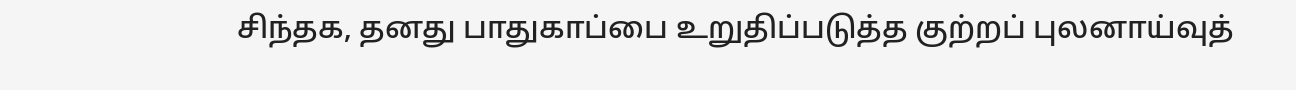சிந்தக, தனது பாதுகாப்பை உறுதிப்படுத்த குற்றப் புலனாய்வுத்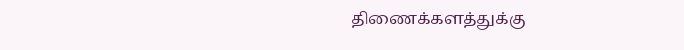திணைக்களத்துக்கு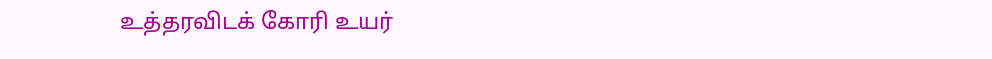உத்தரவிடக் கோரி உயர்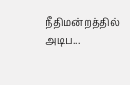நீதிமன்றத்தில் அடிப...